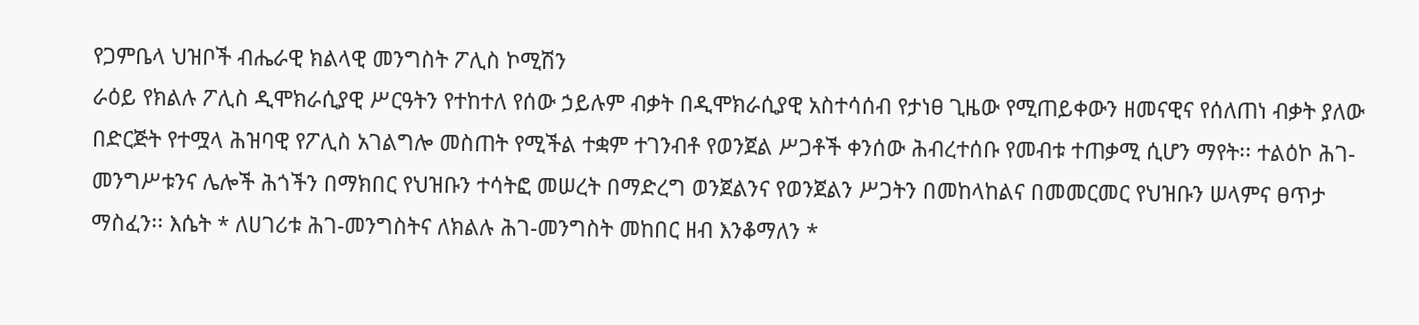የጋምቤላ ህዝቦች ብሔራዊ ክልላዊ መንግስት ፖሊስ ኮሚሽን
ራዕይ የክልሉ ፖሊስ ዲሞክራሲያዊ ሥርዓትን የተከተለ የሰው ኃይሉም ብቃት በዲሞክራሲያዊ አስተሳሰብ የታነፀ ጊዜው የሚጠይቀውን ዘመናዊና የሰለጠነ ብቃት ያለው በድርጅት የተሟላ ሕዝባዊ የፖሊስ አገልግሎ መስጠት የሚችል ተቋም ተገንብቶ የወንጀል ሥጋቶች ቀንሰው ሕብረተሰቡ የመብቱ ተጠቃሚ ሲሆን ማየት፡፡ ተልዕኮ ሕገ-መንግሥቱንና ሌሎች ሕጎችን በማክበር የህዝቡን ተሳትፎ መሠረት በማድረግ ወንጀልንና የወንጀልን ሥጋትን በመከላከልና በመመርመር የህዝቡን ሠላምና ፀጥታ ማስፈን፡፡ እሴት * ለሀገሪቱ ሕገ-መንግስትና ለክልሉ ሕገ-መንግስት መከበር ዘብ እንቆማለን *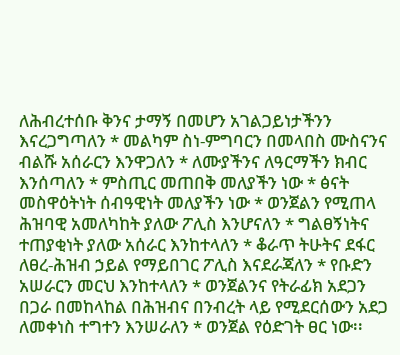ለሕብረተሰቡ ቅንና ታማኝ በመሆን አገልጋይነታችንን እናረጋግጣለን * መልካም ስነ-ምግባርን በመላበስ ሙስናንና ብልሹ አሰራርን እንዋጋለን * ለሙያችንና ለዓርማችን ክብር እንሰጣለን * ምስጢር መጠበቅ መለያችን ነው * ፅናት መስዋዕትነት ሰብዓዊነት መለያችን ነው * ወንጀልን የሚጠላ ሕዝባዊ አመለካከት ያለው ፖሊስ እንሆናለን * ግልፀኝነትና ተጠያቂነት ያለው አሰራር እንከተላለን * ቆራጥ ትሁትና ደፋር ለፀረ-ሕዝብ ኃይል የማይበገር ፖሊስ እናደራጃለን * የቡድን አሠራርን መርህ እንከተላለን * ወንጀልንና የትራፊክ አደጋን በጋራ በመከላከል በሕዝብና በንብረት ላይ የሚደርሰውን አደጋ ለመቀነስ ተግተን እንሠራለን * ወንጀል የዕድገት ፀር ነው፡፡